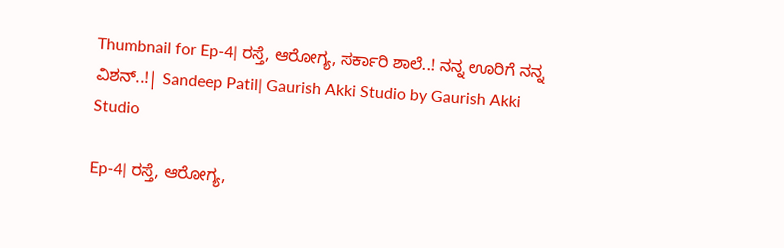Thumbnail for Ep-4| ರಸ್ತೆ, ಆರೋಗ್ಯ, ಸರ್ಕಾರಿ ಶಾಲೆ..! ನನ್ನ ಊರಿಗೆ ನನ್ನ ವಿಶನ್..!| Sandeep Patil| Gaurish Akki Studio by Gaurish Akki Studio

Ep-4| ರಸ್ತೆ, ಆರೋಗ್ಯ,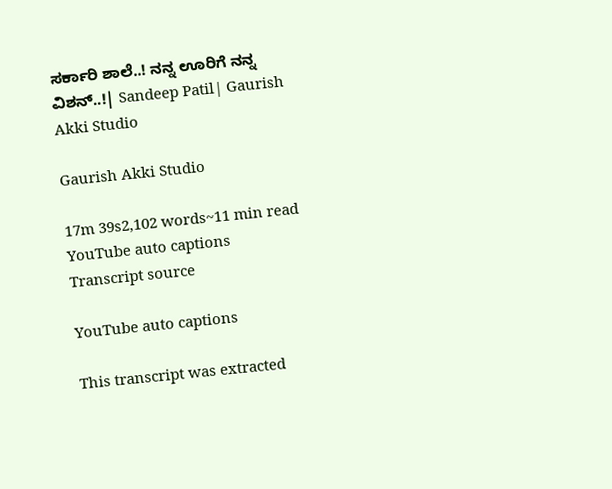ಸರ್ಕಾರಿ ಶಾಲೆ..! ನನ್ನ ಊರಿಗೆ ನನ್ನ ವಿಶನ್..!| Sandeep Patil| Gaurish Akki Studio

Gaurish Akki Studio

17m 39s2,102 words~11 min read
YouTube auto captions
Transcript source

YouTube auto captions

This transcript was extracted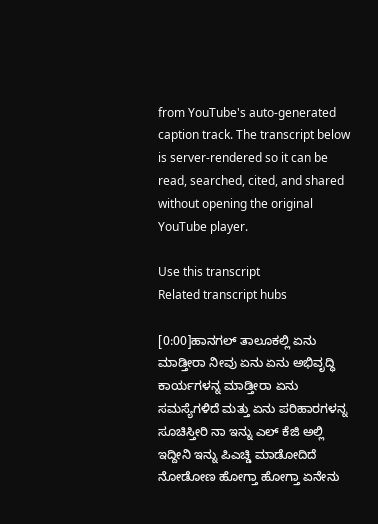from YouTube's auto-generated caption track. The transcript below is server-rendered so it can be read, searched, cited, and shared without opening the original YouTube player.

Use this transcript
Related transcript hubs

[0:00]ಹಾನಗಲ್ ತಾಲೂಕಲ್ಲಿ ಏನು ಮಾಡ್ತೀರಾ ನೀವು ಏನು ಏನು ಅಭಿವೃದ್ಧಿ ಕಾರ್ಯಗಳನ್ನ ಮಾಡ್ತೀರಾ ಏನು ಸಮಸ್ಯೆಗಳಿದೆ ಮತ್ತು ಏನು ಪರಿಹಾರಗಳನ್ನ ಸೂಚಿಸ್ತೀರಿ ನಾ ಇನ್ನು ಎಲ್ ಕೆಜಿ ಅಲ್ಲಿ ಇದ್ದೀನಿ ಇನ್ನು ಪಿಎಚ್ಡಿ ಮಾಡೋದಿದೆ ನೋಡೋಣ ಹೋಗ್ತಾ ಹೋಗ್ತಾ ಏನೇನು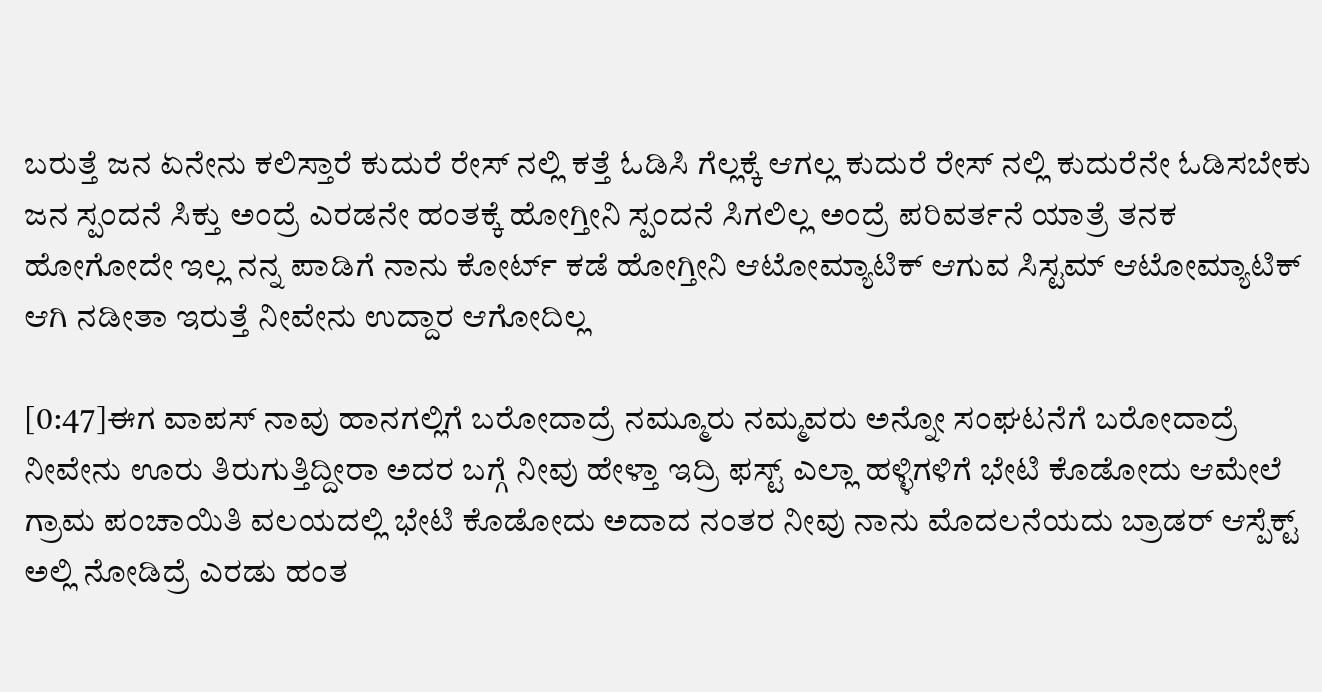ಬರುತ್ತೆ ಜನ ಏನೇನು ಕಲಿಸ್ತಾರೆ ಕುದುರೆ ರೇಸ್ ನಲ್ಲಿ ಕತ್ತೆ ಓಡಿಸಿ ಗೆಲ್ಲಕ್ಕೆ ಆಗಲ್ಲ ಕುದುರೆ ರೇಸ್ ನಲ್ಲಿ ಕುದುರೆನೇ ಓಡಿಸಬೇಕು ಜನ ಸ್ಪಂದನೆ ಸಿಕ್ತು ಅಂದ್ರೆ ಎರಡನೇ ಹಂತಕ್ಕೆ ಹೋಗ್ತೀನಿ ಸ್ಪಂದನೆ ಸಿಗಲಿಲ್ಲ ಅಂದ್ರೆ ಪರಿವರ್ತನೆ ಯಾತ್ರೆ ತನಕ ಹೋಗೋದೇ ಇಲ್ಲ ನನ್ನ ಪಾಡಿಗೆ ನಾನು ಕೋರ್ಟ್ ಕಡೆ ಹೋಗ್ತೀನಿ ಆಟೋಮ್ಯಾಟಿಕ್ ಆಗುವ ಸಿಸ್ಟಮ್ ಆಟೋಮ್ಯಾಟಿಕ್ ಆಗಿ ನಡೀತಾ ಇರುತ್ತೆ ನೀವೇನು ಉದ್ದಾರ ಆಗೋದಿಲ್ಲ

[0:47]ಈಗ ವಾಪಸ್ ನಾವು ಹಾನಗಲ್ಲಿಗೆ ಬರೋದಾದ್ರೆ ನಮ್ಮೂರು ನಮ್ಮವರು ಅನ್ನೋ ಸಂಘಟನೆಗೆ ಬರೋದಾದ್ರೆ ನೀವೇನು ಊರು ತಿರುಗುತ್ತಿದ್ದೀರಾ ಅದರ ಬಗ್ಗೆ ನೀವು ಹೇಳ್ತಾ ಇದ್ರಿ ಫಸ್ಟ್ ಎಲ್ಲಾ ಹಳ್ಳಿಗಳಿಗೆ ಭೇಟಿ ಕೊಡೋದು ಆಮೇಲೆ ಗ್ರಾಮ ಪಂಚಾಯಿತಿ ವಲಯದಲ್ಲಿ ಭೇಟಿ ಕೊಡೋದು ಅದಾದ ನಂತರ ನೀವು ನಾನು ಮೊದಲನೆಯದು ಬ್ರಾಡರ್ ಆಸ್ಪೆಕ್ಟ್ ಅಲ್ಲಿ ನೋಡಿದ್ರೆ ಎರಡು ಹಂತ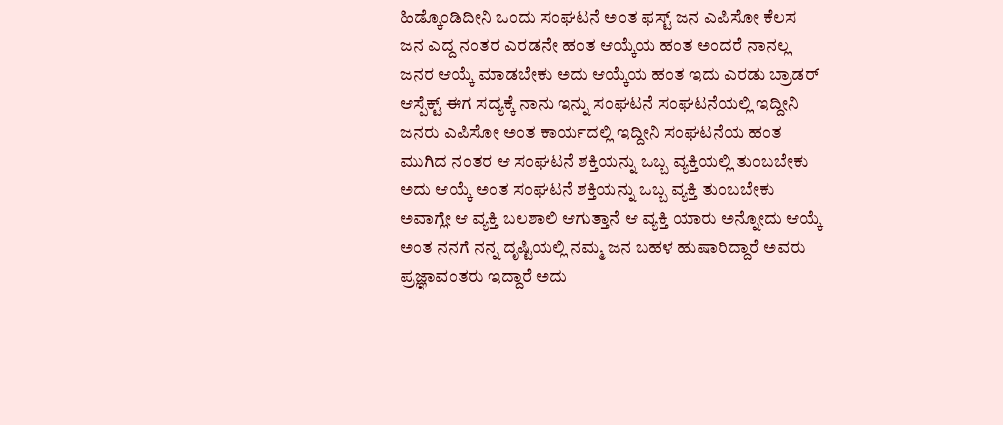ಹಿಡ್ಕೊಂಡಿದೀನಿ ಒಂದು ಸಂಘಟನೆ ಅಂತ ಫಸ್ಟ್ ಜನ ಎಪಿಸೋ ಕೆಲಸ ಜನ ಎದ್ದ ನಂತರ ಎರಡನೇ ಹಂತ ಆಯ್ಕೆಯ ಹಂತ ಅಂದರೆ ನಾನಲ್ಲ ಜನರ ಆಯ್ಕೆ ಮಾಡಬೇಕು ಅದು ಆಯ್ಕೆಯ ಹಂತ ಇದು ಎರಡು ಬ್ರಾಡರ್ ಆಸ್ಪೆಕ್ಟ್ ಈಗ ಸದ್ಯಕ್ಕೆ ನಾನು ಇನ್ನು ಸಂಘಟನೆ ಸಂಘಟನೆಯಲ್ಲಿ ಇದ್ದೀನಿ ಜನರು ಎಪಿಸೋ ಅಂತ ಕಾರ್ಯದಲ್ಲಿ ಇದ್ದೀನಿ ಸಂಘಟನೆಯ ಹಂತ ಮುಗಿದ ನಂತರ ಆ ಸಂಘಟನೆ ಶಕ್ತಿಯನ್ನು ಒಬ್ಬ ವ್ಯಕ್ತಿಯಲ್ಲಿ ತುಂಬಬೇಕು ಅದು ಆಯ್ಕೆ ಅಂತ ಸಂಘಟನೆ ಶಕ್ತಿಯನ್ನು ಒಬ್ಬ ವ್ಯಕ್ತಿ ತುಂಬಬೇಕು ಅವಾಗ್ಲೇ ಆ ವ್ಯಕ್ತಿ ಬಲಶಾಲಿ ಆಗುತ್ತಾನೆ ಆ ವ್ಯಕ್ತಿ ಯಾರು ಅನ್ನೋದು ಆಯ್ಕೆ ಅಂತ ನನಗೆ ನನ್ನ ದೃಷ್ಟಿಯಲ್ಲಿ ನಮ್ಮ ಜನ ಬಹಳ ಹುಷಾರಿದ್ದಾರೆ ಅವರು ಪ್ರಜ್ಞಾವಂತರು ಇದ್ದಾರೆ ಅದು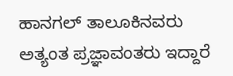ಹಾನಗಲ್ ತಾಲೂಕಿನವರು ಅತ್ಯಂತ ಪ್ರಜ್ಞಾವಂತರು ಇದ್ದಾರೆ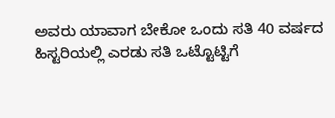ಅವರು ಯಾವಾಗ ಬೇಕೋ ಒಂದು ಸತಿ 40 ವರ್ಷದ ಹಿಸ್ಟರಿಯಲ್ಲಿ ಎರಡು ಸತಿ ಒಟ್ಟೊಟ್ಟಿಗೆ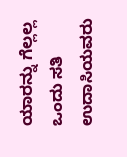ಯಾರನ್ನು ಗೆಲ್ಲಲ್ಲ ಒಂದು ಸತಿ ಉದಾಸಿಯವರು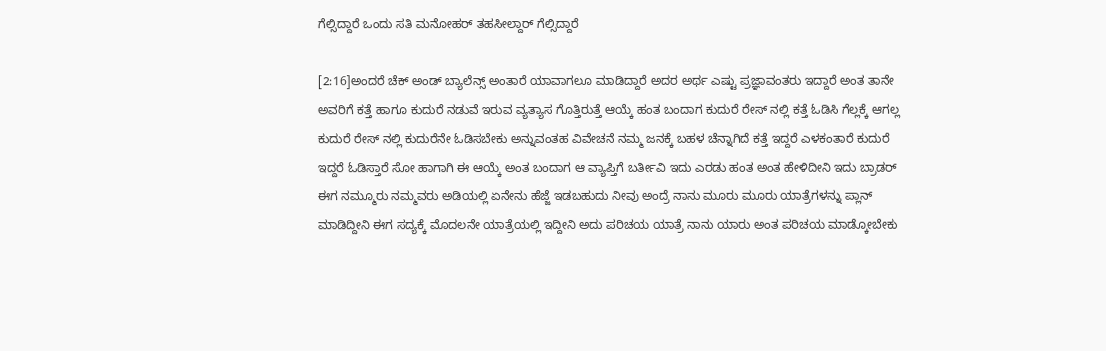ಗೆಲ್ಸಿದ್ದಾರೆ ಒಂದು ಸತಿ ಮನೋಹರ್ ತಹಸೀಲ್ದಾರ್ ಗೆಲ್ಸಿದ್ದಾರೆ

[2:16]ಅಂದರೆ ಚೆಕ್ ಅಂಡ್ ಬ್ಯಾಲೆನ್ಸ್ ಅಂತಾರೆ ಯಾವಾಗಲೂ ಮಾಡಿದ್ದಾರೆ ಅದರ ಅರ್ಥ ಎಷ್ಟು ಪ್ರಜ್ಞಾವಂತರು ಇದ್ದಾರೆ ಅಂತ ತಾನೇ ಅವರಿಗೆ ಕತ್ತೆ ಹಾಗೂ ಕುದುರೆ ನಡುವೆ ಇರುವ ವ್ಯತ್ಯಾಸ ಗೊತ್ತಿರುತ್ತೆ ಆಯ್ಕೆ ಹಂತ ಬಂದಾಗ ಕುದುರೆ ರೇಸ್ ನಲ್ಲಿ ಕತ್ತೆ ಓಡಿಸಿ ಗೆಲ್ಲಕ್ಕೆ ಆಗಲ್ಲ ಕುದುರೆ ರೇಸ್ ನಲ್ಲಿ ಕುದುರೆನೇ ಓಡಿಸಬೇಕು ಅನ್ನುವಂತಹ ವಿವೇಚನೆ ನಮ್ಮ ಜನಕ್ಕೆ ಬಹಳ ಚೆನ್ನಾಗಿದೆ ಕತ್ತೆ ಇದ್ದರೆ ಎಳಕಂತಾರೆ ಕುದುರೆ ಇದ್ದರೆ ಓಡಿಸ್ತಾರೆ ಸೋ ಹಾಗಾಗಿ ಈ ಆಯ್ಕೆ ಅಂತ ಬಂದಾಗ ಆ ವ್ಯಾಪ್ತಿಗೆ ಬರ್ತೀವಿ ಇದು ಎರಡು ಹಂತ ಅಂತ ಹೇಳಿದೀನಿ ಇದು ಬ್ರಾಡರ್ ಈಗ ನಮ್ಮೂರು ನಮ್ಮವರು ಅಡಿಯಲ್ಲಿ ಏನೇನು ಹೆಜ್ಜೆ ಇಡಬಹುದು ನೀವು ಅಂದ್ರೆ ನಾನು ಮೂರು ಮೂರು ಯಾತ್ರೆಗಳನ್ನು ಪ್ಲಾನ್ ಮಾಡಿದ್ದೀನಿ ಈಗ ಸದ್ಯಕ್ಕೆ ಮೊದಲನೇ ಯಾತ್ರೆಯಲ್ಲಿ ಇದ್ದೀನಿ ಅದು ಪರಿಚಯ ಯಾತ್ರೆ ನಾನು ಯಾರು ಅಂತ ಪರಿಚಯ ಮಾಡ್ಕೋಬೇಕು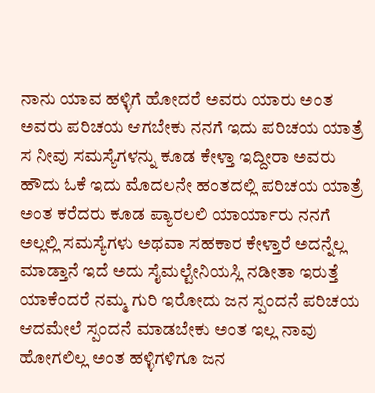ನಾನು ಯಾವ ಹಳ್ಳಿಗೆ ಹೋದರೆ ಅವರು ಯಾರು ಅಂತ ಅವರು ಪರಿಚಯ ಆಗಬೇಕು ನನಗೆ ಇದು ಪರಿಚಯ ಯಾತ್ರೆ ಸ ನೀವು ಸಮಸ್ಯೆಗಳನ್ನು ಕೂಡ ಕೇಳ್ತಾ ಇದ್ದೀರಾ ಅವರು ಹೌದು ಓಕೆ ಇದು ಮೊದಲನೇ ಹಂತದಲ್ಲಿ ಪರಿಚಯ ಯಾತ್ರೆ ಅಂತ ಕರೆದರು ಕೂಡ ಪ್ಯಾರಲಲಿ ಯಾರ್ಯಾರು ನನಗೆ ಅಲ್ಲಲ್ಲಿ ಸಮಸ್ಯೆಗಳು ಅಥವಾ ಸಹಕಾರ ಕೇಳ್ತಾರೆ ಅದನ್ನೆಲ್ಲ ಮಾಡ್ತಾನೆ ಇದೆ ಅದು ಸೈಮಲ್ಟೇನಿಯಸ್ಲಿ ನಡೀತಾ ಇರುತ್ತೆ ಯಾಕೆಂದರೆ ನಮ್ಮ ಗುರಿ ಇರೋದು ಜನ ಸ್ಪಂದನೆ ಪರಿಚಯ ಆದಮೇಲೆ ಸ್ಪಂದನೆ ಮಾಡಬೇಕು ಅಂತ ಇಲ್ಲ ನಾವು ಹೋಗಲಿಲ್ಲ ಅಂತ ಹಳ್ಳಿಗಳಿಗೂ ಜನ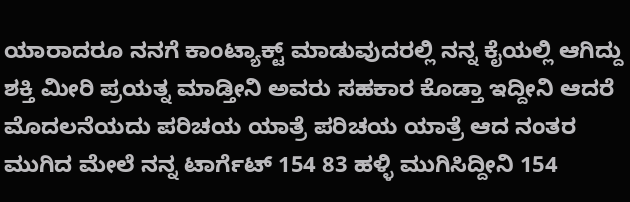ಯಾರಾದರೂ ನನಗೆ ಕಾಂಟ್ಯಾಕ್ಟ್ ಮಾಡುವುದರಲ್ಲಿ ನನ್ನ ಕೈಯಲ್ಲಿ ಆಗಿದ್ದು ಶಕ್ತಿ ಮೀರಿ ಪ್ರಯತ್ನ ಮಾಡ್ತೀನಿ ಅವರು ಸಹಕಾರ ಕೊಡ್ತಾ ಇದ್ದೀನಿ ಆದರೆ ಮೊದಲನೆಯದು ಪರಿಚಯ ಯಾತ್ರೆ ಪರಿಚಯ ಯಾತ್ರೆ ಆದ ನಂತರ ಮುಗಿದ ಮೇಲೆ ನನ್ನ ಟಾರ್ಗೆಟ್ 154 83 ಹಳ್ಳಿ ಮುಗಿಸಿದ್ದೀನಿ 154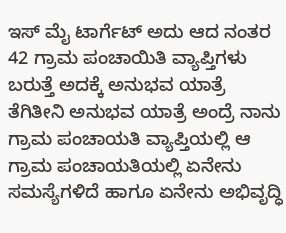ಇಸ್ ಮೈ ಟಾರ್ಗೆಟ್ ಅದು ಆದ ನಂತರ 42 ಗ್ರಾಮ ಪಂಚಾಯಿತಿ ವ್ಯಾಪ್ತಿಗಳು ಬರುತ್ತೆ ಅದಕ್ಕೆ ಅನುಭವ ಯಾತ್ರೆ ತೆಗಿತೀನಿ ಅನುಭವ ಯಾತ್ರೆ ಅಂದ್ರೆ ನಾನು ಗ್ರಾಮ ಪಂಚಾಯತಿ ವ್ಯಾಪ್ತಿಯಲ್ಲಿ ಆ ಗ್ರಾಮ ಪಂಚಾಯತಿಯಲ್ಲಿ ಏನೇನು ಸಮಸ್ಯೆಗಳಿದೆ ಹಾಗೂ ಏನೇನು ಅಭಿವೃದ್ಧಿ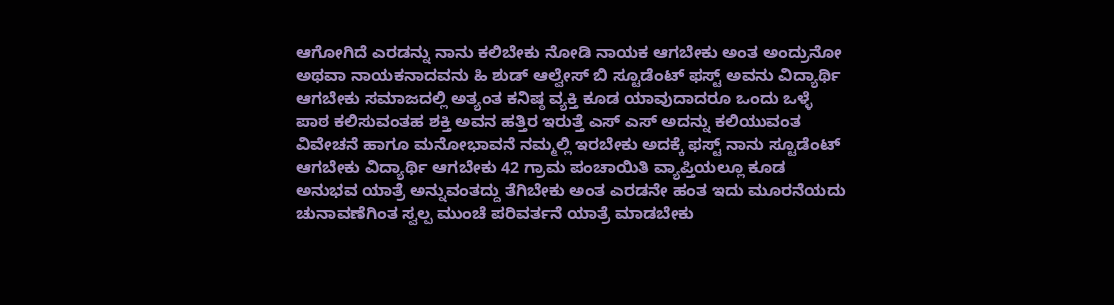ಆಗೋಗಿದೆ ಎರಡನ್ನು ನಾನು ಕಲಿಬೇಕು ನೋಡಿ ನಾಯಕ ಆಗಬೇಕು ಅಂತ ಅಂದ್ರುನೋ ಅಥವಾ ನಾಯಕನಾದವನು ಹಿ ಶುಡ್ ಆಲ್ವೇಸ್ ಬಿ ಸ್ಟೂಡೆಂಟ್ ಫಸ್ಟ್ ಅವನು ವಿದ್ಯಾರ್ಥಿ ಆಗಬೇಕು ಸಮಾಜದಲ್ಲಿ ಅತ್ಯಂತ ಕನಿಷ್ಠ ವ್ಯಕ್ತಿ ಕೂಡ ಯಾವುದಾದರೂ ಒಂದು ಒಳ್ಳೆ ಪಾಠ ಕಲಿಸುವಂತಹ ಶಕ್ತಿ ಅವನ ಹತ್ತಿರ ಇರುತ್ತೆ ಎಸ್ ಎಸ್ ಅದನ್ನು ಕಲಿಯುವಂತ ವಿವೇಚನೆ ಹಾಗೂ ಮನೋಭಾವನೆ ನಮ್ಮಲ್ಲಿ ಇರಬೇಕು ಅದಕ್ಕೆ ಫಸ್ಟ್ ನಾನು ಸ್ಟೂಡೆಂಟ್ ಆಗಬೇಕು ವಿದ್ಯಾರ್ಥಿ ಆಗಬೇಕು 42 ಗ್ರಾಮ ಪಂಚಾಯಿತಿ ವ್ಯಾಪ್ತಿಯಲ್ಲೂ ಕೂಡ ಅನುಭವ ಯಾತ್ರೆ ಅನ್ನುವಂತದ್ದು ತೆಗಿಬೇಕು ಅಂತ ಎರಡನೇ ಹಂತ ಇದು ಮೂರನೆಯದು ಚುನಾವಣೆಗಿಂತ ಸ್ವಲ್ಪ ಮುಂಚೆ ಪರಿವರ್ತನೆ ಯಾತ್ರೆ ಮಾಡಬೇಕು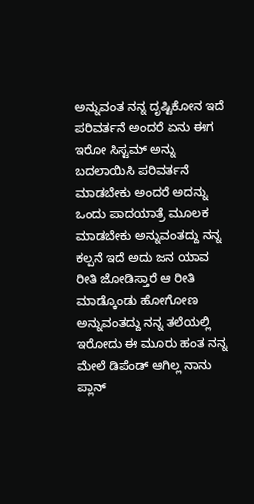ಅನ್ನುವಂತ ನನ್ನ ದೃಷ್ಟಿಕೋನ ಇದೆ ಪರಿವರ್ತನೆ ಅಂದರೆ ಏನು ಈಗ ಇರೋ ಸಿಸ್ಟಮ್ ಅನ್ನು ಬದಲಾಯಿಸಿ ಪರಿವರ್ತನೆ ಮಾಡಬೇಕು ಅಂದರೆ ಅದನ್ನು ಒಂದು ಪಾದಯಾತ್ರೆ ಮೂಲಕ ಮಾಡಬೇಕು ಅನ್ನುವಂತದ್ದು ನನ್ನ ಕಲ್ಪನೆ ಇದೆ ಅದು ಜನ ಯಾವ ರೀತಿ ಜೋಡಿಸ್ತಾರೆ ಆ ರೀತಿ ಮಾಡ್ಕೊಂಡು ಹೋಗೋಣ ಅನ್ನುವಂತದ್ದು ನನ್ನ ತಲೆಯಲ್ಲಿ ಇರೋದು ಈ ಮೂರು ಹಂತ ನನ್ನ ಮೇಲೆ ಡಿಪೆಂಡ್ ಆಗಿಲ್ಲ ನಾನು ಪ್ಲಾನ್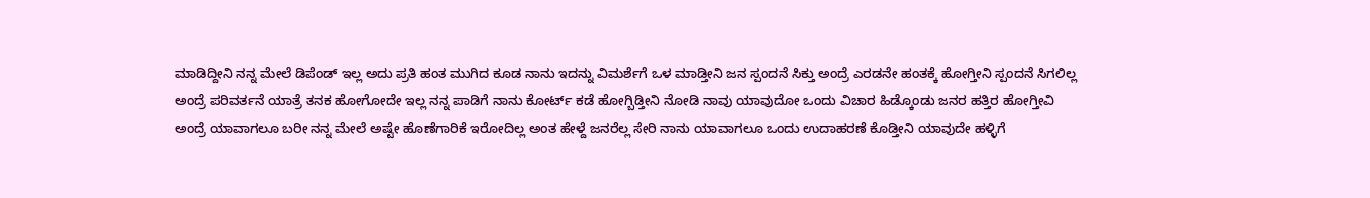ಮಾಡಿದ್ದೀನಿ ನನ್ನ ಮೇಲೆ ಡಿಪೆಂಡ್ ಇಲ್ಲ ಅದು ಪ್ರತಿ ಹಂತ ಮುಗಿದ ಕೂಡ ನಾನು ಇದನ್ನು ವಿಮರ್ಶೆಗೆ ಒಳ ಮಾಡ್ತೀನಿ ಜನ ಸ್ಪಂದನೆ ಸಿಕ್ತು ಅಂದ್ರೆ ಎರಡನೇ ಹಂತಕ್ಕೆ ಹೋಗ್ತೀನಿ ಸ್ಪಂದನೆ ಸಿಗಲಿಲ್ಲ ಅಂದ್ರೆ ಪರಿವರ್ತನೆ ಯಾತ್ರೆ ತನಕ ಹೋಗೋದೇ ಇಲ್ಲ ನನ್ನ ಪಾಡಿಗೆ ನಾನು ಕೋರ್ಟ್ ಕಡೆ ಹೋಗ್ಬಿಡ್ತೀನಿ ನೋಡಿ ನಾವು ಯಾವುದೋ ಒಂದು ವಿಚಾರ ಹಿಡ್ಕೊಂಡು ಜನರ ಹತ್ತಿರ ಹೋಗ್ತೀವಿ ಅಂದ್ರೆ ಯಾವಾಗಲೂ ಬರೀ ನನ್ನ ಮೇಲೆ ಅಷ್ಟೇ ಹೊಣೆಗಾರಿಕೆ ಇರೋದಿಲ್ಲ ಅಂತ ಹೇಳ್ದೆ ಜನರೆಲ್ಲ ಸೇರಿ ನಾನು ಯಾವಾಗಲೂ ಒಂದು ಉದಾಹರಣೆ ಕೊಡ್ತೀನಿ ಯಾವುದೇ ಹಳ್ಳಿಗೆ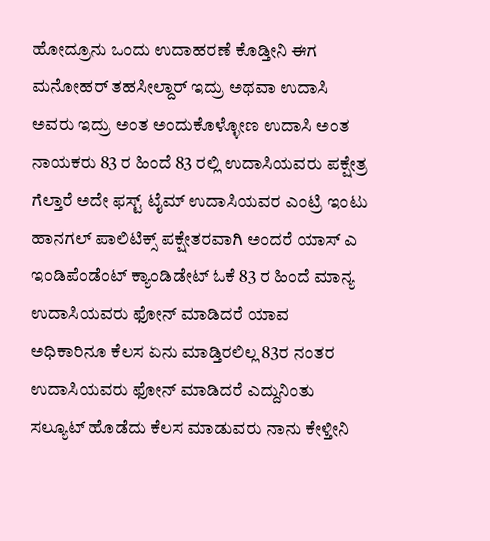ಹೋದ್ರೂನು ಒಂದು ಉದಾಹರಣೆ ಕೊಡ್ತೀನಿ ಈಗ ಮನೋಹರ್ ತಹಸೀಲ್ದಾರ್ ಇದ್ರು ಅಥವಾ ಉದಾಸಿ ಅವರು ಇದ್ರು ಅಂತ ಅಂದುಕೊಳ್ಳೋಣ ಉದಾಸಿ ಅಂತ ನಾಯಕರು 83 ರ ಹಿಂದೆ 83 ರಲ್ಲಿ ಉದಾಸಿಯವರು ಪಕ್ಷೇತ್ರ ಗೆಲ್ತಾರೆ ಅದೇ ಫಸ್ಟ್ ಟೈಮ್ ಉದಾಸಿಯವರ ಎಂಟ್ರಿ ಇಂಟು ಹಾನಗಲ್ ಪಾಲಿಟಿಕ್ಸ್ ಪಕ್ಷೇತರವಾಗಿ ಅಂದರೆ ಯಾಸ್ ಎ ಇಂಡಿಪೆಂಡೆಂಟ್ ಕ್ಯಾಂಡಿಡೇಟ್ ಓಕೆ 83 ರ ಹಿಂದೆ ಮಾನ್ಯ ಉದಾಸಿಯವರು ಫೋನ್ ಮಾಡಿದರೆ ಯಾವ ಅಧಿಕಾರಿನೂ ಕೆಲಸ ಏನು ಮಾಡ್ತಿರಲಿಲ್ಲ 83ರ ನಂತರ ಉದಾಸಿಯವರು ಫೋನ್ ಮಾಡಿದರೆ ಎದ್ದುನಿಂತು ಸಲ್ಯೂಟ್ ಹೊಡೆದು ಕೆಲಸ ಮಾಡುವರು ನಾನು ಕೇಳ್ತೀನಿ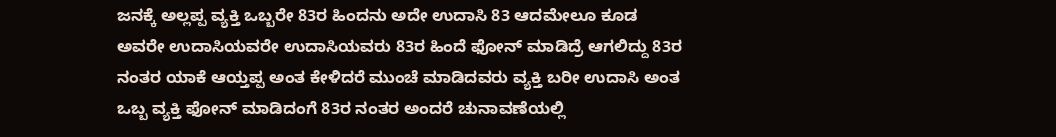ಜನಕ್ಕೆ ಅಲ್ಲಪ್ಪ ವ್ಯಕ್ತಿ ಒಬ್ಬರೇ 83ರ ಹಿಂದನು ಅದೇ ಉದಾಸಿ 83 ಆದಮೇಲೂ ಕೂಡ ಅವರೇ ಉದಾಸಿಯವರೇ ಉದಾಸಿಯವರು 83ರ ಹಿಂದೆ ಫೋನ್ ಮಾಡಿದ್ರೆ ಆಗಲಿದ್ದು 83ರ ನಂತರ ಯಾಕೆ ಆಯ್ತಪ್ಪ ಅಂತ ಕೇಳಿದರೆ ಮುಂಚೆ ಮಾಡಿದವರು ವ್ಯಕ್ತಿ ಬರೀ ಉದಾಸಿ ಅಂತ ಒಬ್ಬ ವ್ಯಕ್ತಿ ಫೋನ್ ಮಾಡಿದಂಗೆ 83ರ ನಂತರ ಅಂದರೆ ಚುನಾವಣೆಯಲ್ಲಿ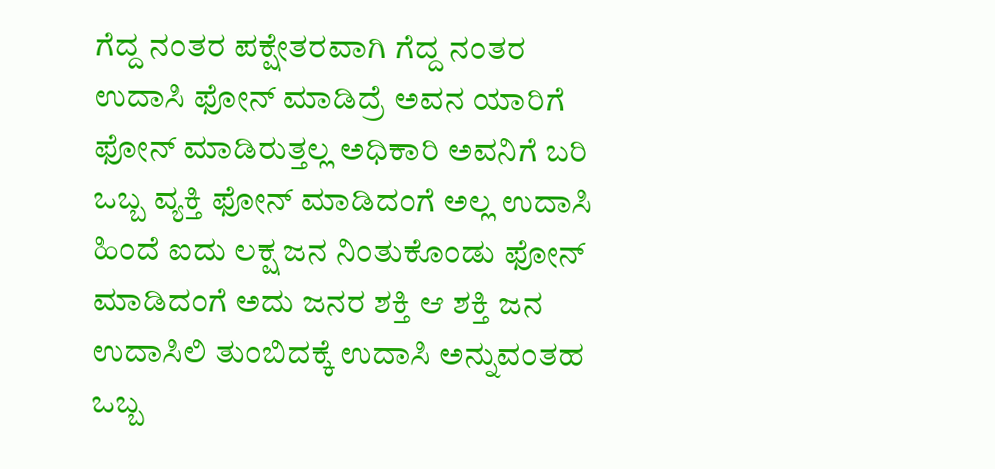ಗೆದ್ದ ನಂತರ ಪಕ್ಷೇತರವಾಗಿ ಗೆದ್ದ ನಂತರ ಉದಾಸಿ ಫೋನ್ ಮಾಡಿದ್ರೆ ಅವನ ಯಾರಿಗೆ ಫೋನ್ ಮಾಡಿರುತ್ತಲ್ಲ ಅಧಿಕಾರಿ ಅವನಿಗೆ ಬರಿ ಒಬ್ಬ ವ್ಯಕ್ತಿ ಫೋನ್ ಮಾಡಿದಂಗೆ ಅಲ್ಲ ಉದಾಸಿ ಹಿಂದೆ ಐದು ಲಕ್ಷ ಜನ ನಿಂತುಕೊಂಡು ಫೋನ್ ಮಾಡಿದಂಗೆ ಅದು ಜನರ ಶಕ್ತಿ ಆ ಶಕ್ತಿ ಜನ ಉದಾಸಿಲಿ ತುಂಬಿದಕ್ಕೆ ಉದಾಸಿ ಅನ್ನುವಂತಹ ಒಬ್ಬ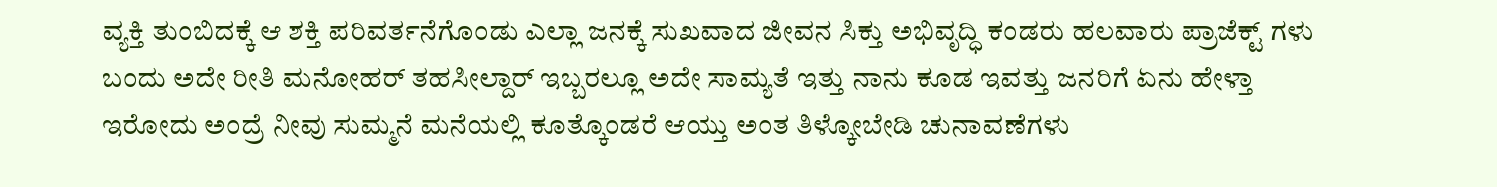ವ್ಯಕ್ತಿ ತುಂಬಿದಕ್ಕೆ ಆ ಶಕ್ತಿ ಪರಿವರ್ತನೆಗೊಂಡು ಎಲ್ಲಾ ಜನಕ್ಕೆ ಸುಖವಾದ ಜೀವನ ಸಿಕ್ತು ಅಭಿವೃದ್ಧಿ ಕಂಡರು ಹಲವಾರು ಪ್ರಾಜೆಕ್ಟ್ ಗಳು ಬಂದು ಅದೇ ರೀತಿ ಮನೋಹರ್ ತಹಸೀಲ್ದಾರ್ ಇಬ್ಬರಲ್ಲೂ ಅದೇ ಸಾಮ್ಯತೆ ಇತ್ತು ನಾನು ಕೂಡ ಇವತ್ತು ಜನರಿಗೆ ಏನು ಹೇಳ್ತಾ ಇರೋದು ಅಂದ್ರೆ ನೀವು ಸುಮ್ಮನೆ ಮನೆಯಲ್ಲಿ ಕೂತ್ಕೊಂಡರೆ ಆಯ್ತು ಅಂತ ತಿಳ್ಕೋಬೇಡಿ ಚುನಾವಣೆಗಳು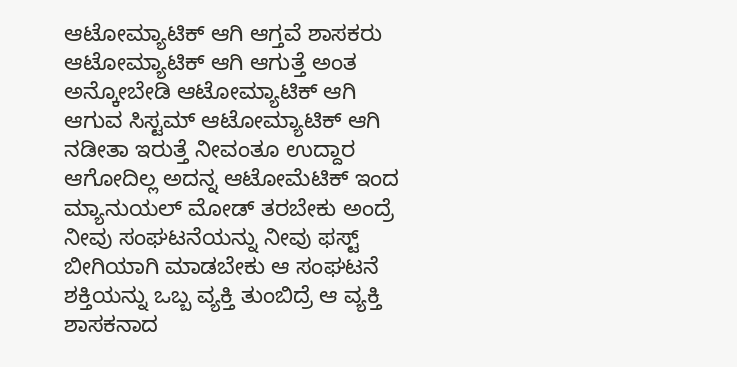ಆಟೋಮ್ಯಾಟಿಕ್ ಆಗಿ ಆಗ್ತವೆ ಶಾಸಕರು ಆಟೋಮ್ಯಾಟಿಕ್ ಆಗಿ ಆಗುತ್ತೆ ಅಂತ ಅನ್ಕೋಬೇಡಿ ಆಟೋಮ್ಯಾಟಿಕ್ ಆಗಿ ಆಗುವ ಸಿಸ್ಟಮ್ ಆಟೋಮ್ಯಾಟಿಕ್ ಆಗಿ ನಡೀತಾ ಇರುತ್ತೆ ನೀವಂತೂ ಉದ್ದಾರ ಆಗೋದಿಲ್ಲ ಅದನ್ನ ಆಟೋಮೆಟಿಕ್ ಇಂದ ಮ್ಯಾನುಯಲ್ ಮೋಡ್ ತರಬೇಕು ಅಂದ್ರೆ ನೀವು ಸಂಘಟನೆಯನ್ನು ನೀವು ಫಸ್ಟ್ ಬೀಗಿಯಾಗಿ ಮಾಡಬೇಕು ಆ ಸಂಘಟನೆ ಶಕ್ತಿಯನ್ನು ಒಬ್ಬ ವ್ಯಕ್ತಿ ತುಂಬಿದ್ರೆ ಆ ವ್ಯಕ್ತಿ ಶಾಸಕನಾದ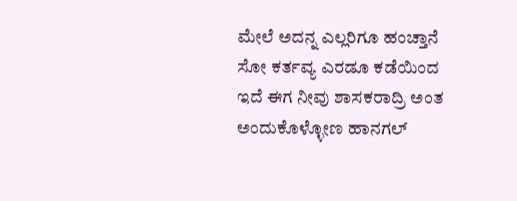ಮೇಲೆ ಅದನ್ನ ಎಲ್ಲರಿಗೂ ಹಂಚ್ತಾನೆ ಸೋ ಕರ್ತವ್ಯ ಎರಡೂ ಕಡೆಯಿಂದ ಇದೆ ಈಗ ನೀವು ಶಾಸಕರಾದ್ರಿ ಅಂತ ಅಂದುಕೊಳ್ಳೋಣ ಹಾನಗಲ್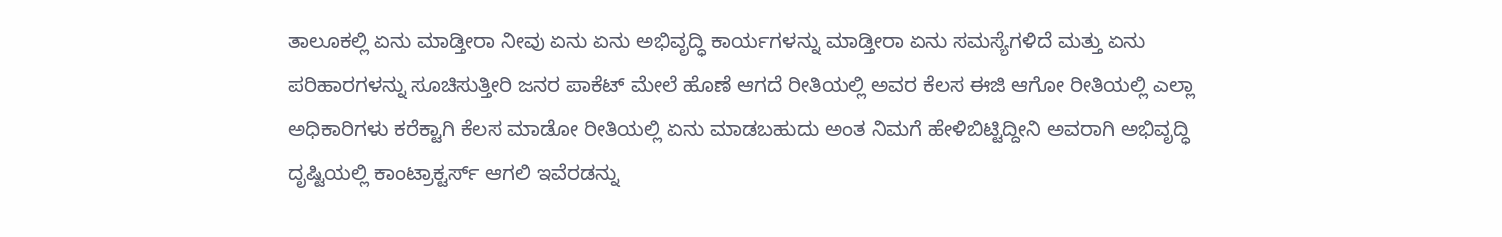ತಾಲೂಕಲ್ಲಿ ಏನು ಮಾಡ್ತೀರಾ ನೀವು ಏನು ಏನು ಅಭಿವೃದ್ಧಿ ಕಾರ್ಯಗಳನ್ನು ಮಾಡ್ತೀರಾ ಏನು ಸಮಸ್ಯೆಗಳಿದೆ ಮತ್ತು ಏನು ಪರಿಹಾರಗಳನ್ನು ಸೂಚಿಸುತ್ತೀರಿ ಜನರ ಪಾಕೆಟ್ ಮೇಲೆ ಹೊಣೆ ಆಗದೆ ರೀತಿಯಲ್ಲಿ ಅವರ ಕೆಲಸ ಈಜಿ ಆಗೋ ರೀತಿಯಲ್ಲಿ ಎಲ್ಲಾ ಅಧಿಕಾರಿಗಳು ಕರೆಕ್ಟಾಗಿ ಕೆಲಸ ಮಾಡೋ ರೀತಿಯಲ್ಲಿ ಏನು ಮಾಡಬಹುದು ಅಂತ ನಿಮಗೆ ಹೇಳಿಬಿಟ್ಟಿದ್ದೀನಿ ಅವರಾಗಿ ಅಭಿವೃದ್ಧಿ ದೃಷ್ಟಿಯಲ್ಲಿ ಕಾಂಟ್ರಾಕ್ಟರ್ಸ್ ಆಗಲಿ ಇವೆರಡನ್ನು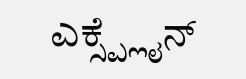ಎಕ್ಸ್ಪ್ಲೈನ್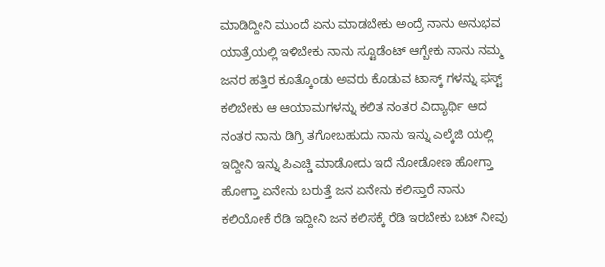ಮಾಡಿದ್ದೀನಿ ಮುಂದೆ ಏನು ಮಾಡಬೇಕು ಅಂದ್ರೆ ನಾನು ಅನುಭವ ಯಾತ್ರೆಯಲ್ಲಿ ಇಳಿಬೇಕು ನಾನು ಸ್ಟೂಡೆಂಟ್ ಆಗ್ಬೇಕು ನಾನು ನಮ್ಮ ಜನರ ಹತ್ತಿರ ಕೂತ್ಕೊಂಡು ಅವರು ಕೊಡುವ ಟಾಸ್ಕ್ ಗಳನ್ನು ಫಸ್ಟ್ ಕಲಿಬೇಕು ಆ ಆಯಾಮಗಳನ್ನು ಕಲಿತ ನಂತರ ವಿದ್ಯಾರ್ಥಿ ಆದ ನಂತರ ನಾನು ಡಿಗ್ರಿ ತಗೋಬಹುದು ನಾನು ಇನ್ನು ಎಲ್ಕೆಜಿ ಯಲ್ಲಿ ಇದ್ದೀನಿ ಇನ್ನು ಪಿಎಚ್ಡಿ ಮಾಡೋದು ಇದೆ ನೋಡೋಣ ಹೋಗ್ತಾ ಹೋಗ್ತಾ ಏನೇನು ಬರುತ್ತೆ ಜನ ಏನೇನು ಕಲಿಸ್ತಾರೆ ನಾನು ಕಲಿಯೋಕೆ ರೆಡಿ ಇದ್ದೀನಿ ಜನ ಕಲಿಸಕ್ಕೆ ರೆಡಿ ಇರಬೇಕು ಬಟ್ ನೀವು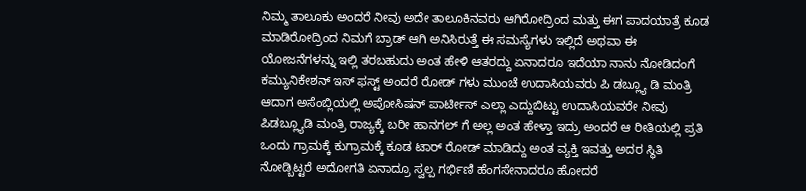ನಿಮ್ಮ ತಾಲೂಕು ಅಂದರೆ ನೀವು ಅದೇ ತಾಲೂಕಿನವರು ಆಗಿರೋದ್ರಿಂದ ಮತ್ತು ಈಗ ಪಾದಯಾತ್ರೆ ಕೂಡ ಮಾಡಿರೋದ್ರಿಂದ ನಿಮಗೆ ಬ್ರಾಡ್ ಆಗಿ ಅನಿಸಿರುತ್ತೆ ಈ ಸಮಸ್ಯೆಗಳು ಇಲ್ಲಿದೆ ಅಥವಾ ಈ ಯೋಜನೆಗಳನ್ನು ಇಲ್ಲಿ ತರಬಹುದು ಅಂತ ಹೇಳಿ ಆತರದ್ದು ಏನಾದರೂ ಇದೆಯಾ ನಾನು ನೋಡಿದಂಗೆ ಕಮ್ಯುನಿಕೇಶನ್ ಇಸ್ ಫಸ್ಟ್ ಅಂದರೆ ರೋಡ್ ಗಳು ಮುಂಚೆ ಉದಾಸಿಯವರು ಪಿ ಡಬ್ಲ್ಯೂ ಡಿ ಮಂತ್ರಿ ಆದಾಗ ಅಸೆಂಬ್ಲಿಯಲ್ಲಿ ಅಪೋಸಿಷನ್ ಪಾರ್ಟೀಸ್ ಎಲ್ಲಾ ಎದ್ದುಬಿಟ್ಟು ಉದಾಸಿಯವರೇ ನೀವು ಪಿಡಬ್ಲ್ಯೂಡಿ ಮಂತ್ರಿ ರಾಜ್ಯಕ್ಕೆ ಬರೀ ಹಾನಗಲ್ ಗೆ ಅಲ್ಲ ಅಂತ ಹೇಳ್ತಾ ಇದ್ರು ಅಂದರೆ ಆ ರೀತಿಯಲ್ಲಿ ಪ್ರತಿ ಒಂದು ಗ್ರಾಮಕ್ಕೆ ಕುಗ್ರಾಮಕ್ಕೆ ಕೂಡ ಟಾರ್ ರೋಡ್ ಮಾಡಿದ್ದು ಅಂತ ವ್ಯಕ್ತಿ ಇವತ್ತು ಅದರ ಸ್ಥಿತಿ ನೋಡ್ಬಿಟ್ಟರೆ ಅದೋಗತಿ ಏನಾದ್ರೂ ಸ್ವಲ್ಪ ಗರ್ಭಿಣಿ ಹೆಂಗಸೇನಾದರೂ ಹೋದರೆ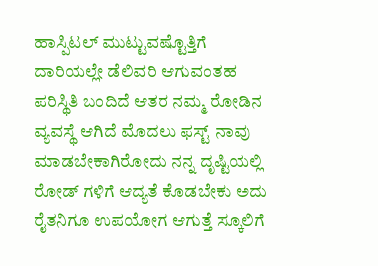ಹಾಸ್ಪಿಟಲ್ ಮುಟ್ಟುವಷ್ಟೊತ್ತಿಗೆ ದಾರಿಯಲ್ಲೇ ಡೆಲಿವರಿ ಆಗುವಂತಹ ಪರಿಸ್ಥಿತಿ ಬಂದಿದೆ ಆತರ ನಮ್ಮ ರೋಡಿನ ವ್ಯವಸ್ಥೆ ಆಗಿದೆ ಮೊದಲು ಫಸ್ಟ್ ನಾವು ಮಾಡಬೇಕಾಗಿರೋದು ನನ್ನ ದೃಷ್ಟಿಯಲ್ಲಿ ರೋಡ್ ಗಳಿಗೆ ಆದ್ಯತೆ ಕೊಡಬೇಕು ಅದು ರೈತನಿಗೂ ಉಪಯೋಗ ಆಗುತ್ತೆ ಸ್ಕೂಲಿಗೆ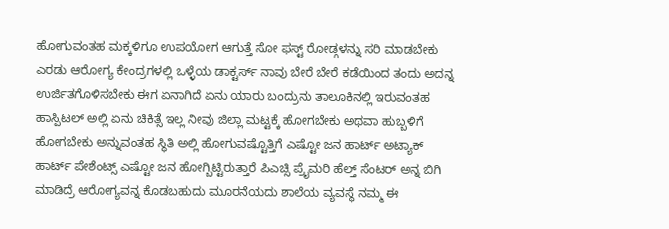ಹೋಗುವಂತಹ ಮಕ್ಕಳಿಗೂ ಉಪಯೋಗ ಆಗುತ್ತೆ ಸೋ ಫಸ್ಟ್ ರೋಡ್ಗಳನ್ನು ಸರಿ ಮಾಡಬೇಕು ಎರಡು ಆರೋಗ್ಯ ಕೇಂದ್ರಗಳಲ್ಲಿ ಒಳ್ಳೆಯ ಡಾಕ್ಟರ್ಸ್ ನಾವು ಬೇರೆ ಬೇರೆ ಕಡೆಯಿಂದ ತಂದು ಅದನ್ನ ಉರ್ಜಿತಗೊಳಿಸಬೇಕು ಈಗ ಏನಾಗಿದೆ ಏನು ಯಾರು ಬಂದ್ರುನು ತಾಲೂಕಿನಲ್ಲಿ ಇರುವಂತಹ ಹಾಸ್ಪಿಟಲ್ ಅಲ್ಲಿ ಏನು ಚಿಕಿತ್ಸೆ ಇಲ್ಲ ನೀವು ಜಿಲ್ಲಾ ಮಟ್ಟಕ್ಕೆ ಹೋಗಬೇಕು ಅಥವಾ ಹುಬ್ಬಳಿಗೆ ಹೋಗಬೇಕು ಅನ್ನುವಂತಹ ಸ್ಥಿತಿ ಅಲ್ಲಿ ಹೋಗುವಷ್ಟೊತ್ತಿಗೆ ಎಷ್ಟೋ ಜನ ಹಾರ್ಟ್ ಅಟ್ಯಾಕ್ ಹಾರ್ಟ್ ಪೇಶೆಂಟ್ಸ್ ಎಷ್ಟೋ ಜನ ಹೋಗ್ಬಿಟ್ಟಿರುತ್ತಾರೆ ಪಿಎಚ್ಸಿ ಪ್ರೈಮರಿ ಹೆಲ್ತ್ ಸೆಂಟರ್ ಅನ್ನ ಬಿಗಿ ಮಾಡಿದ್ರೆ ಆರೋಗ್ಯವನ್ನ ಕೊಡಬಹುದು ಮೂರನೆಯದು ಶಾಲೆಯ ವ್ಯವಸ್ಥೆ ನಮ್ಮ ಈ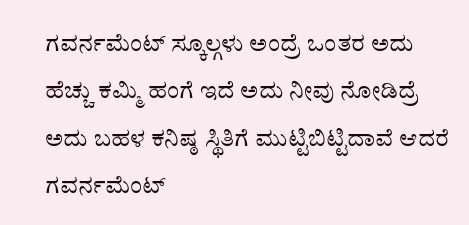ಗವರ್ನಮೆಂಟ್ ಸ್ಕೂಲ್ಗಳು ಅಂದ್ರೆ ಒಂತರ ಅದು ಹೆಚ್ಚು ಕಮ್ಮಿ ಹಂಗೆ ಇದೆ ಅದು ನೀವು ನೋಡಿದ್ರೆ ಅದು ಬಹಳ ಕನಿಷ್ಠ ಸ್ಥಿತಿಗೆ ಮುಟ್ಟಿಬಿಟ್ಟಿದಾವೆ ಆದರೆ ಗವರ್ನಮೆಂಟ್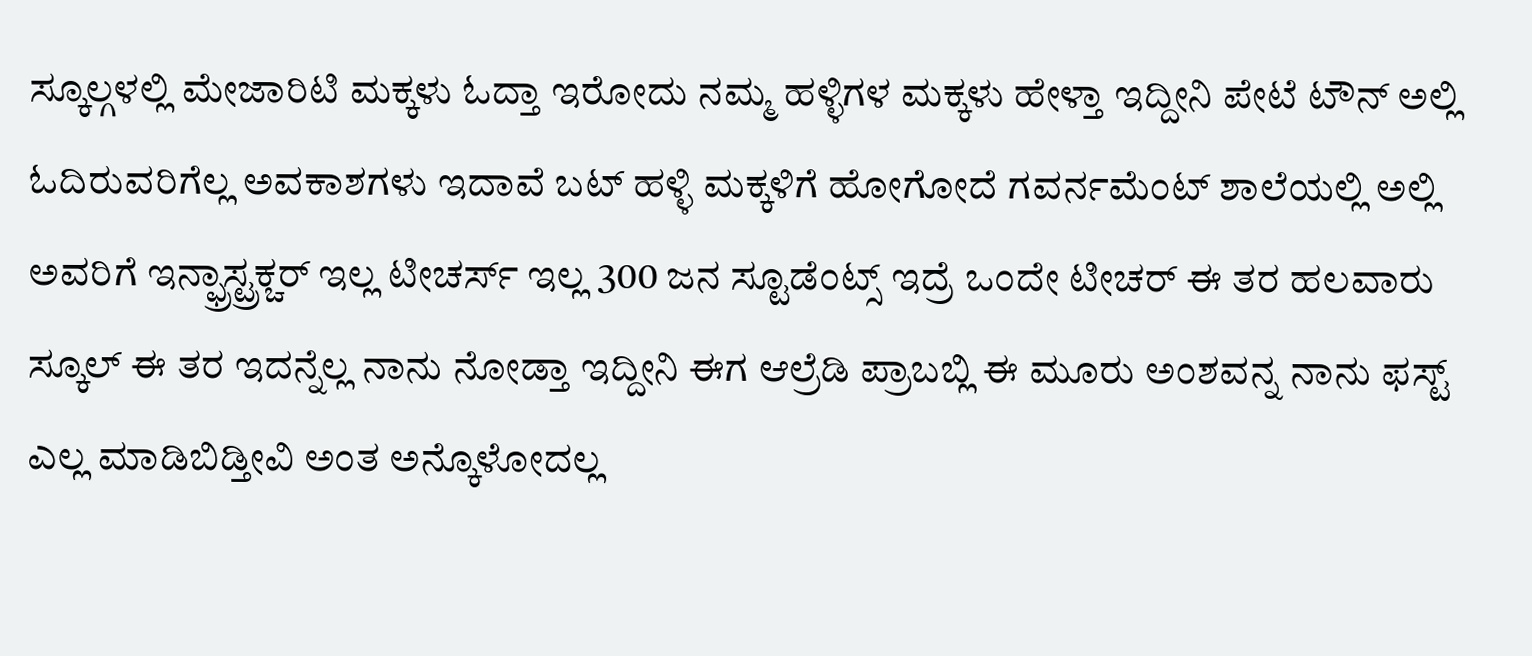ಸ್ಕೂಲ್ಗಳಲ್ಲಿ ಮೇಜಾರಿಟಿ ಮಕ್ಕಳು ಓದ್ತಾ ಇರೋದು ನಮ್ಮ ಹಳ್ಳಿಗಳ ಮಕ್ಕಳು ಹೇಳ್ತಾ ಇದ್ದೀನಿ ಪೇಟೆ ಟೌನ್ ಅಲ್ಲಿ ಓದಿರುವರಿಗೆಲ್ಲ ಅವಕಾಶಗಳು ಇದಾವೆ ಬಟ್ ಹಳ್ಳಿ ಮಕ್ಕಳಿಗೆ ಹೋಗೋದೆ ಗವರ್ನಮೆಂಟ್ ಶಾಲೆಯಲ್ಲಿ ಅಲ್ಲಿ ಅವರಿಗೆ ಇನ್ಫ್ರಾಸ್ಟ್ರಕ್ಚರ್ ಇಲ್ಲ ಟೀಚರ್ಸ್ ಇಲ್ಲ 300 ಜನ ಸ್ಟೂಡೆಂಟ್ಸ್ ಇದ್ರೆ ಒಂದೇ ಟೀಚರ್ ಈ ತರ ಹಲವಾರು ಸ್ಕೂಲ್ ಈ ತರ ಇದನ್ನೆಲ್ಲ ನಾನು ನೋಡ್ತಾ ಇದ್ದೀನಿ ಈಗ ಆಲ್ರೆಡಿ ಪ್ರಾಬಬ್ಲಿ ಈ ಮೂರು ಅಂಶವನ್ನ ನಾನು ಫಸ್ಟ್ ಎಲ್ಲ ಮಾಡಿಬಿಡ್ತೀವಿ ಅಂತ ಅನ್ಕೊಳೋದಲ್ಲ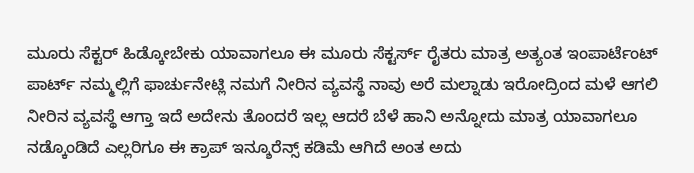ಮೂರು ಸೆಕ್ಟರ್ ಹಿಡ್ಕೋಬೇಕು ಯಾವಾಗಲೂ ಈ ಮೂರು ಸೆಕ್ಟರ್ಸ್ ರೈತರು ಮಾತ್ರ ಅತ್ಯಂತ ಇಂಪಾರ್ಟೆಂಟ್ ಪಾರ್ಟ್ ನಮ್ಮಲ್ಲಿಗೆ ಫಾರ್ಚುನೇಟ್ಲಿ ನಮಗೆ ನೀರಿನ ವ್ಯವಸ್ಥೆ ನಾವು ಅರೆ ಮಲ್ನಾಡು ಇರೋದ್ರಿಂದ ಮಳೆ ಆಗಲಿ ನೀರಿನ ವ್ಯವಸ್ಥೆ ಆಗ್ತಾ ಇದೆ ಅದೇನು ತೊಂದರೆ ಇಲ್ಲ ಆದರೆ ಬೆಳೆ ಹಾನಿ ಅನ್ನೋದು ಮಾತ್ರ ಯಾವಾಗಲೂ ನಡ್ಕೊಂಡಿದೆ ಎಲ್ಲರಿಗೂ ಈ ಕ್ರಾಪ್ ಇನ್ಶೂರೆನ್ಸ್ ಕಡಿಮೆ ಆಗಿದೆ ಅಂತ ಅದು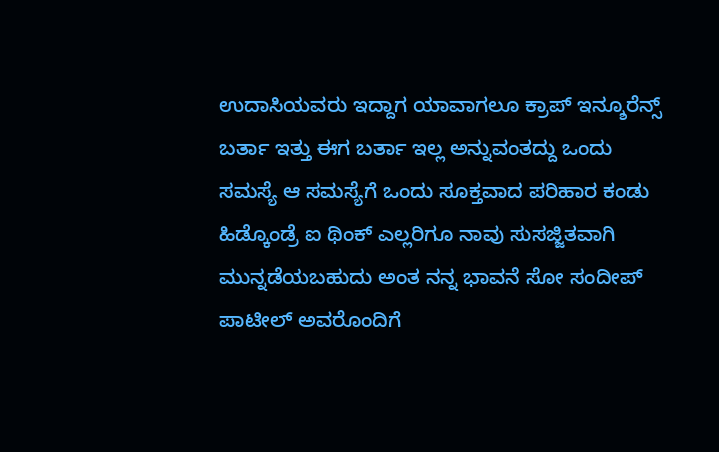ಉದಾಸಿಯವರು ಇದ್ದಾಗ ಯಾವಾಗಲೂ ಕ್ರಾಪ್ ಇನ್ಶೂರೆನ್ಸ್ ಬರ್ತಾ ಇತ್ತು ಈಗ ಬರ್ತಾ ಇಲ್ಲ ಅನ್ನುವಂತದ್ದು ಒಂದು ಸಮಸ್ಯೆ ಆ ಸಮಸ್ಯೆಗೆ ಒಂದು ಸೂಕ್ತವಾದ ಪರಿಹಾರ ಕಂಡು ಹಿಡ್ಕೊಂಡ್ರೆ ಐ ಥಿಂಕ್ ಎಲ್ಲರಿಗೂ ನಾವು ಸುಸಜ್ಜಿತವಾಗಿ ಮುನ್ನಡೆಯಬಹುದು ಅಂತ ನನ್ನ ಭಾವನೆ ಸೋ ಸಂದೀಪ್ ಪಾಟೀಲ್ ಅವರೊಂದಿಗೆ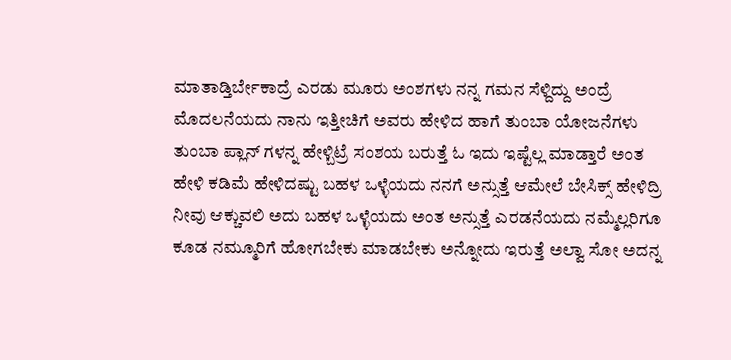ಮಾತಾಡ್ತಿರ್ಬೇಕಾದ್ರೆ ಎರಡು ಮೂರು ಅಂಶಗಳು ನನ್ನ ಗಮನ ಸೆಳ್ದಿದ್ದು ಅಂದ್ರೆ ಮೊದಲನೆಯದು ನಾನು ಇತ್ತೀಚಿಗೆ ಅವರು ಹೇಳಿದ ಹಾಗೆ ತುಂಬಾ ಯೋಜನೆಗಳು ತುಂಬಾ ಪ್ಲಾನ್ ಗಳನ್ನ ಹೇಳ್ಬಿಟ್ರೆ ಸಂಶಯ ಬರುತ್ತೆ ಓ ಇದು ಇಷ್ಟೆಲ್ಲ ಮಾಡ್ತಾರೆ ಅಂತ ಹೇಳಿ ಕಡಿಮೆ ಹೇಳಿದಷ್ಟು ಬಹಳ ಒಳ್ಳೆಯದು ನನಗೆ ಅನ್ಸುತ್ತೆ ಆಮೇಲೆ ಬೇಸಿಕ್ಸ್ ಹೇಳಿದ್ರಿ ನೀವು ಆಕ್ಚುವಲಿ ಅದು ಬಹಳ ಒಳ್ಳೆಯದು ಅಂತ ಅನ್ಸುತ್ತೆ ಎರಡನೆಯದು ನಮ್ಮೆಲ್ಲರಿಗೂ ಕೂಡ ನಮ್ಮೂರಿಗೆ ಹೋಗಬೇಕು ಮಾಡಬೇಕು ಅನ್ನೋದು ಇರುತ್ತೆ ಅಲ್ವಾ ಸೋ ಅದನ್ನ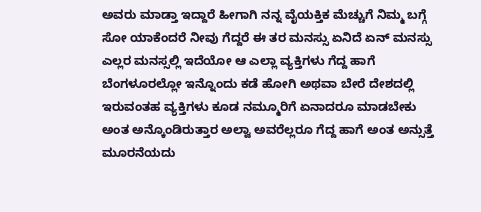ಅವರು ಮಾಡ್ತಾ ಇದ್ದಾರೆ ಹೀಗಾಗಿ ನನ್ನ ವೈಯಕ್ತಿಕ ಮೆಚ್ಚುಗೆ ನಿಮ್ಮ ಬಗ್ಗೆ ಸೋ ಯಾಕೆಂದರೆ ನೀವು ಗೆದ್ದರೆ ಈ ತರ ಮನಸ್ಸು ಏನಿದೆ ಏನ್ ಮನಸ್ಸು ಎಲ್ಲರ ಮನಸ್ಸಲ್ಲಿ ಇದೆಯೋ ಆ ಎಲ್ಲಾ ವ್ಯಕ್ತಿಗಳು ಗೆದ್ದ ಹಾಗೆ ಬೆಂಗಳೂರಲ್ಲೋ ಇನ್ನೊಂದು ಕಡೆ ಹೋಗಿ ಅಥವಾ ಬೇರೆ ದೇಶದಲ್ಲಿ ಇರುವಂತಹ ವ್ಯಕ್ತಿಗಳು ಕೂಡ ನಮ್ಮೂರಿಗೆ ಏನಾದರೂ ಮಾಡಬೇಕು ಅಂತ ಅನ್ಕೊಂಡಿರುತ್ತಾರ ಅಲ್ವಾ ಅವರೆಲ್ಲರೂ ಗೆದ್ದ ಹಾಗೆ ಅಂತ ಅನ್ಸುತ್ತೆ ಮೂರನೆಯದು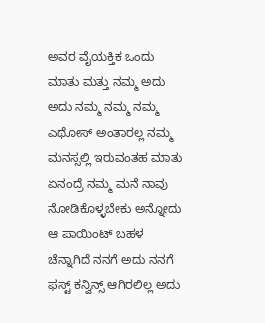ಅವರ ವೈಯಕ್ತಿಕ ಒಂದು ಮಾತು ಮತ್ತು ನಮ್ಮ ಅದು ಅದು ನಮ್ಮ ನಮ್ಮ ನಮ್ಮ ಎಥೋಸ್ ಅಂತಾರಲ್ಲ ನಮ್ಮ ಮನಸ್ಸಲ್ಲಿ ಇರುವಂತಹ ಮಾತು ಏನಂದ್ರೆ ನಮ್ಮ ಮನೆ ನಾವು ನೋಡಿಕೊಳ್ಳಬೇಕು ಅನ್ನೋದು ಆ ಪಾಯಿಂಟ್ ಬಹಳ ಚೆನ್ನಾಗಿದೆ ನನಗೆ ಅದು ನನಗೆ ಫಸ್ಟ್ ಕನ್ವಿನ್ಸ್ ಆಗಿರಲಿಲ್ಲ ಅದು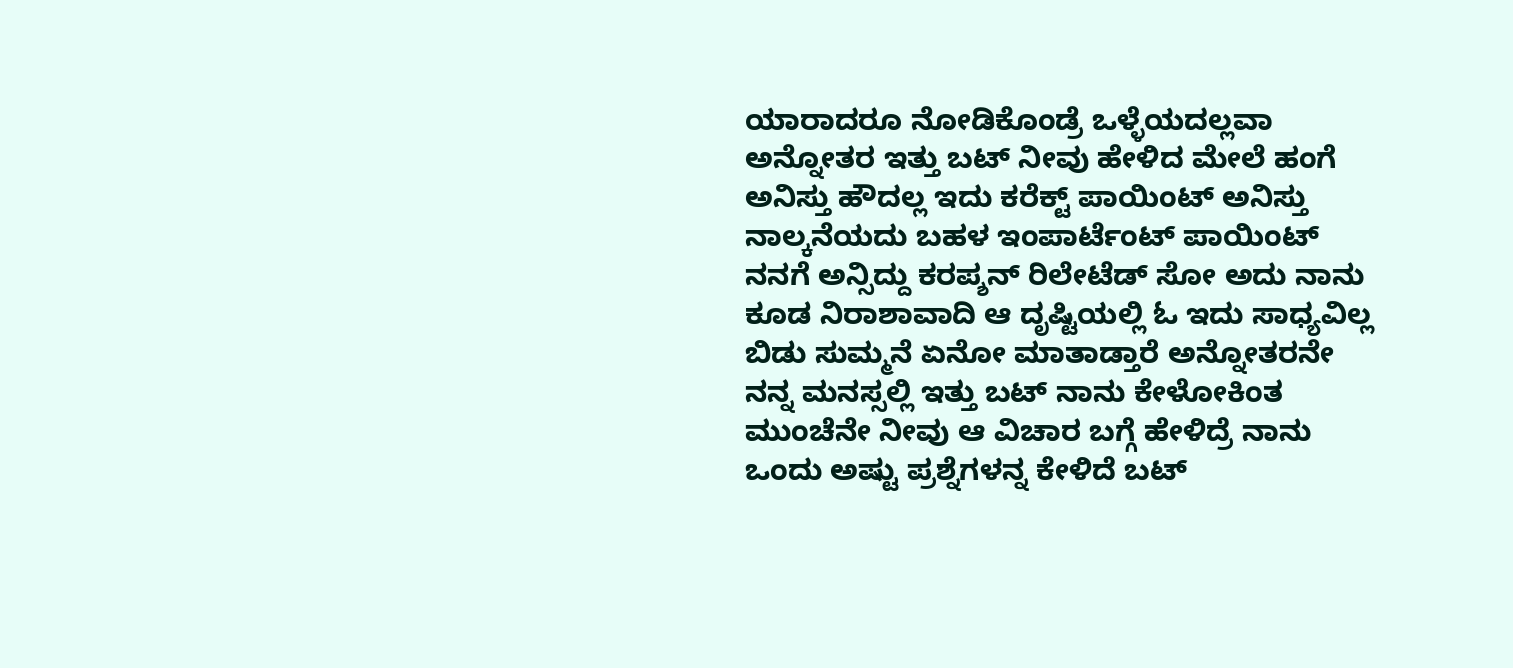ಯಾರಾದರೂ ನೋಡಿಕೊಂಡ್ರೆ ಒಳ್ಳೆಯದಲ್ಲವಾ ಅನ್ನೋತರ ಇತ್ತು ಬಟ್ ನೀವು ಹೇಳಿದ ಮೇಲೆ ಹಂಗೆ ಅನಿಸ್ತು ಹೌದಲ್ಲ ಇದು ಕರೆಕ್ಟ್ ಪಾಯಿಂಟ್ ಅನಿಸ್ತು ನಾಲ್ಕನೆಯದು ಬಹಳ ಇಂಪಾರ್ಟೆಂಟ್ ಪಾಯಿಂಟ್ ನನಗೆ ಅನ್ಸಿದ್ದು ಕರಪ್ಶನ್ ರಿಲೇಟೆಡ್ ಸೋ ಅದು ನಾನು ಕೂಡ ನಿರಾಶಾವಾದಿ ಆ ದೃಷ್ಟಿಯಲ್ಲಿ ಓ ಇದು ಸಾಧ್ಯವಿಲ್ಲ ಬಿಡು ಸುಮ್ಮನೆ ಏನೋ ಮಾತಾಡ್ತಾರೆ ಅನ್ನೋತರನೇ ನನ್ನ ಮನಸ್ಸಲ್ಲಿ ಇತ್ತು ಬಟ್ ನಾನು ಕೇಳೋಕಿಂತ ಮುಂಚೆನೇ ನೀವು ಆ ವಿಚಾರ ಬಗ್ಗೆ ಹೇಳಿದ್ರೆ ನಾನು ಒಂದು ಅಷ್ಟು ಪ್ರಶ್ನೆಗಳನ್ನ ಕೇಳಿದೆ ಬಟ್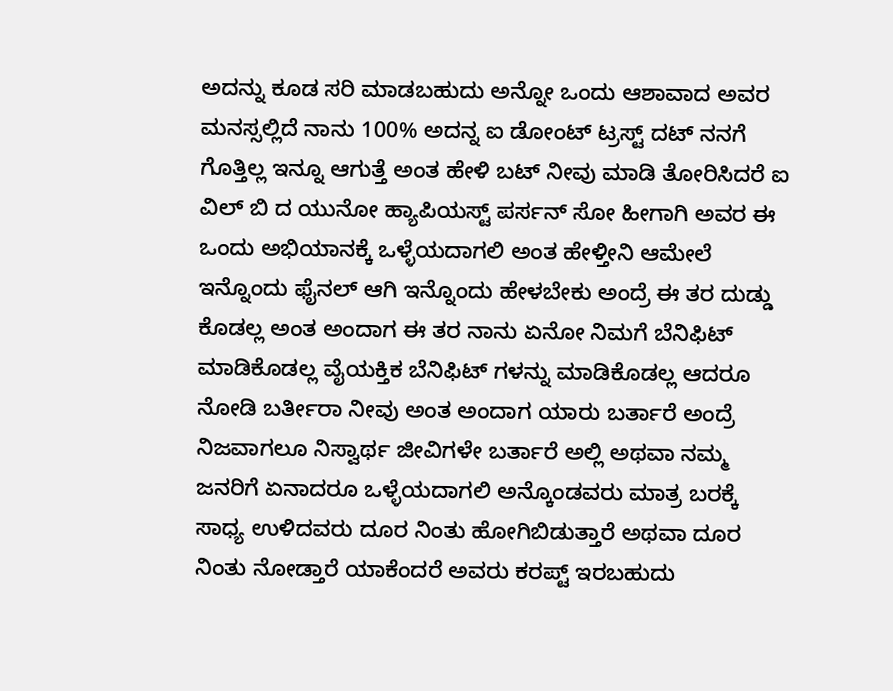ಅದನ್ನು ಕೂಡ ಸರಿ ಮಾಡಬಹುದು ಅನ್ನೋ ಒಂದು ಆಶಾವಾದ ಅವರ ಮನಸ್ಸಲ್ಲಿದೆ ನಾನು 100% ಅದನ್ನ ಐ ಡೋಂಟ್ ಟ್ರಸ್ಟ್ ದಟ್ ನನಗೆ ಗೊತ್ತಿಲ್ಲ ಇನ್ನೂ ಆಗುತ್ತೆ ಅಂತ ಹೇಳಿ ಬಟ್ ನೀವು ಮಾಡಿ ತೋರಿಸಿದರೆ ಐ ವಿಲ್ ಬಿ ದ ಯುನೋ ಹ್ಯಾಪಿಯಸ್ಟ್ ಪರ್ಸನ್ ಸೋ ಹೀಗಾಗಿ ಅವರ ಈ ಒಂದು ಅಭಿಯಾನಕ್ಕೆ ಒಳ್ಳೆಯದಾಗಲಿ ಅಂತ ಹೇಳ್ತೀನಿ ಆಮೇಲೆ ಇನ್ನೊಂದು ಫೈನಲ್ ಆಗಿ ಇನ್ನೊಂದು ಹೇಳಬೇಕು ಅಂದ್ರೆ ಈ ತರ ದುಡ್ಡು ಕೊಡಲ್ಲ ಅಂತ ಅಂದಾಗ ಈ ತರ ನಾನು ಏನೋ ನಿಮಗೆ ಬೆನಿಫಿಟ್ ಮಾಡಿಕೊಡಲ್ಲ ವೈಯಕ್ತಿಕ ಬೆನಿಫಿಟ್ ಗಳನ್ನು ಮಾಡಿಕೊಡಲ್ಲ ಆದರೂ ನೋಡಿ ಬರ್ತೀರಾ ನೀವು ಅಂತ ಅಂದಾಗ ಯಾರು ಬರ್ತಾರೆ ಅಂದ್ರೆ ನಿಜವಾಗಲೂ ನಿಸ್ವಾರ್ಥ ಜೀವಿಗಳೇ ಬರ್ತಾರೆ ಅಲ್ಲಿ ಅಥವಾ ನಮ್ಮ ಜನರಿಗೆ ಏನಾದರೂ ಒಳ್ಳೆಯದಾಗಲಿ ಅನ್ಕೊಂಡವರು ಮಾತ್ರ ಬರಕ್ಕೆ ಸಾಧ್ಯ ಉಳಿದವರು ದೂರ ನಿಂತು ಹೋಗಿಬಿಡುತ್ತಾರೆ ಅಥವಾ ದೂರ ನಿಂತು ನೋಡ್ತಾರೆ ಯಾಕೆಂದರೆ ಅವರು ಕರಪ್ಟ್ ಇರಬಹುದು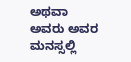ಅಥವಾ ಅವರು ಅವರ ಮನಸ್ಸಲ್ಲಿ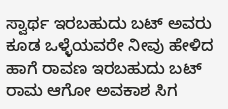ಸ್ವಾರ್ಥ ಇರಬಹುದು ಬಟ್ ಅವರು ಕೂಡ ಒಳ್ಳೆಯವರೇ ನೀವು ಹೇಳಿದ ಹಾಗೆ ರಾವಣ ಇರಬಹುದು ಬಟ್ ರಾಮ ಆಗೋ ಅವಕಾಶ ಸಿಗ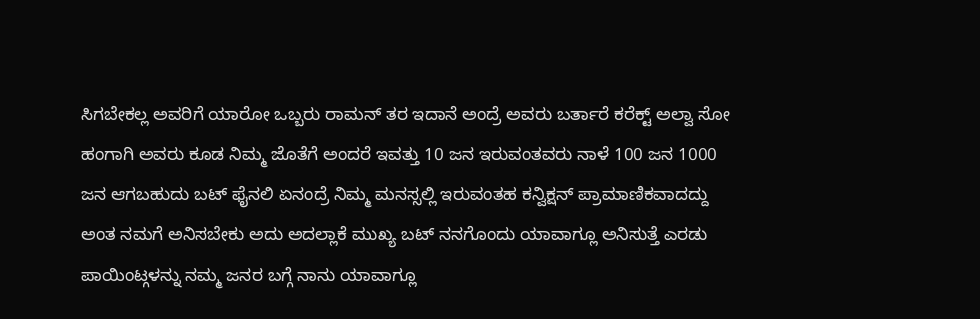ಸಿಗಬೇಕಲ್ಲ ಅವರಿಗೆ ಯಾರೋ ಒಬ್ಬರು ರಾಮನ್ ತರ ಇದಾನೆ ಅಂದ್ರೆ ಅವರು ಬರ್ತಾರೆ ಕರೆಕ್ಟ್ ಅಲ್ವಾ ಸೋ ಹಂಗಾಗಿ ಅವರು ಕೂಡ ನಿಮ್ಮ ಜೊತೆಗೆ ಅಂದರೆ ಇವತ್ತು 10 ಜನ ಇರುವಂತವರು ನಾಳೆ 100 ಜನ 1000 ಜನ ಆಗಬಹುದು ಬಟ್ ಫೈನಲಿ ಏನಂದ್ರೆ ನಿಮ್ಮ ಮನಸ್ಸಲ್ಲಿ ಇರುವಂತಹ ಕನ್ವಿಕ್ಷನ್ ಪ್ರಾಮಾಣಿಕವಾದದ್ದು ಅಂತ ನಮಗೆ ಅನಿಸಬೇಕು ಅದು ಅದಲ್ಲಾಕೆ ಮುಖ್ಯ ಬಟ್ ನನಗೊಂದು ಯಾವಾಗ್ಲೂ ಅನಿಸುತ್ತೆ ಎರಡು ಪಾಯಿಂಟ್ಗಳನ್ನು ನಮ್ಮ ಜನರ ಬಗ್ಗೆ ನಾನು ಯಾವಾಗ್ಲೂ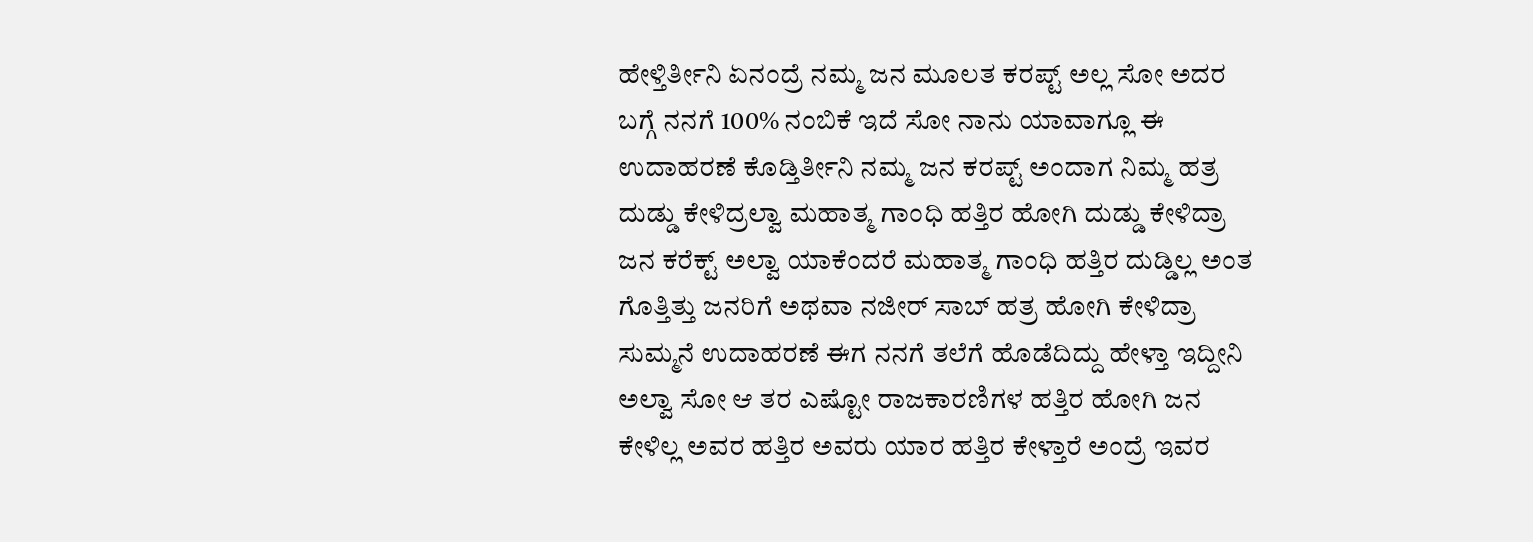ಹೇಳ್ತಿರ್ತೀನಿ ಏನಂದ್ರೆ ನಮ್ಮ ಜನ ಮೂಲತ ಕರಪ್ಟ್ ಅಲ್ಲ ಸೋ ಅದರ ಬಗ್ಗೆ ನನಗೆ 100% ನಂಬಿಕೆ ಇದೆ ಸೋ ನಾನು ಯಾವಾಗ್ಲೂ ಈ ಉದಾಹರಣೆ ಕೊಡ್ತಿರ್ತೀನಿ ನಮ್ಮ ಜನ ಕರಪ್ಟ್ ಅಂದಾಗ ನಿಮ್ಮ ಹತ್ರ ದುಡ್ಡು ಕೇಳಿದ್ರಲ್ವಾ ಮಹಾತ್ಮ ಗಾಂಧಿ ಹತ್ತಿರ ಹೋಗಿ ದುಡ್ಡು ಕೇಳಿದ್ರಾ ಜನ ಕರೆಕ್ಟ್ ಅಲ್ವಾ ಯಾಕೆಂದರೆ ಮಹಾತ್ಮ ಗಾಂಧಿ ಹತ್ತಿರ ದುಡ್ಡಿಲ್ಲ ಅಂತ ಗೊತ್ತಿತ್ತು ಜನರಿಗೆ ಅಥವಾ ನಜೀರ್ ಸಾಬ್ ಹತ್ರ ಹೋಗಿ ಕೇಳಿದ್ರಾ ಸುಮ್ಮನೆ ಉದಾಹರಣೆ ಈಗ ನನಗೆ ತಲೆಗೆ ಹೊಡೆದಿದ್ದು ಹೇಳ್ತಾ ಇದ್ದೀನಿ ಅಲ್ವಾ ಸೋ ಆ ತರ ಎಷ್ಟೋ ರಾಜಕಾರಣಿಗಳ ಹತ್ತಿರ ಹೋಗಿ ಜನ ಕೇಳಿಲ್ಲ ಅವರ ಹತ್ತಿರ ಅವರು ಯಾರ ಹತ್ತಿರ ಕೇಳ್ತಾರೆ ಅಂದ್ರೆ ಇವರ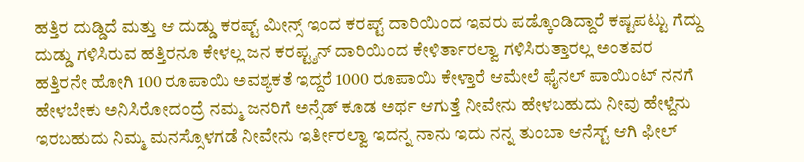ಹತ್ತಿರ ದುಡ್ಡಿದೆ ಮತ್ತು ಆ ದುಡ್ಡು ಕರಪ್ಟ್ ಮೀನ್ಸ್ ಇಂದ ಕರಪ್ಟ್ ದಾರಿಯಿಂದ ಇವರು ಪಡ್ಕೊಂಡಿದ್ದಾರೆ ಕಷ್ಟಪಟ್ಟು ಗೆದ್ದು ದುಡ್ಡು ಗಳಿಸಿರುವ ಹತ್ತಿರನೂ ಕೇಳಲ್ಲ ಜನ ಕರಪ್ಟ್ಶನ್ ದಾರಿಯಿಂದ ಕೇಳಿರ್ತಾರಲ್ವಾ ಗಳಿಸಿರುತ್ತಾರಲ್ಲ ಅಂತವರ ಹತ್ತಿರನೇ ಹೋಗಿ 100 ರೂಪಾಯಿ ಅವಶ್ಯಕತೆ ಇದ್ದರೆ 1000 ರೂಪಾಯಿ ಕೇಳ್ತಾರೆ ಆಮೇಲೆ ಫೈನಲ್ ಪಾಯಿಂಟ್ ನನಗೆ ಹೇಳಬೇಕು ಅನಿಸಿರೋದಂದ್ರೆ ನಮ್ಮ ಜನರಿಗೆ ಅನ್ಸೆಡ್ ಕೂಡ ಅರ್ಥ ಆಗುತ್ತೆ ನೀವೇನು ಹೇಳಬಹುದು ನೀವು ಹೇಳ್ದೆನು ಇರಬಹುದು ನಿಮ್ಮ ಮನಸ್ಸೊಳಗಡೆ ನೀವೇನು ಇರ್ತೀರಲ್ವಾ ಇದನ್ನ ನಾನು ಇದು ನನ್ನ ತುಂಬಾ ಆನೆಸ್ಟ್ ಆಗಿ ಫೀಲ್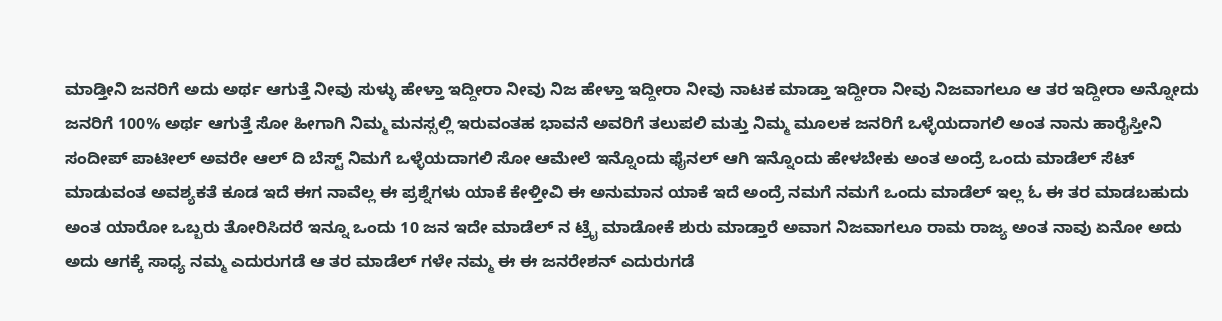ಮಾಡ್ತೀನಿ ಜನರಿಗೆ ಅದು ಅರ್ಥ ಆಗುತ್ತೆ ನೀವು ಸುಳ್ಳು ಹೇಳ್ತಾ ಇದ್ದೀರಾ ನೀವು ನಿಜ ಹೇಳ್ತಾ ಇದ್ದೀರಾ ನೀವು ನಾಟಕ ಮಾಡ್ತಾ ಇದ್ದೀರಾ ನೀವು ನಿಜವಾಗಲೂ ಆ ತರ ಇದ್ದೀರಾ ಅನ್ನೋದು ಜನರಿಗೆ 100% ಅರ್ಥ ಆಗುತ್ತೆ ಸೋ ಹೀಗಾಗಿ ನಿಮ್ಮ ಮನಸ್ಸಲ್ಲಿ ಇರುವಂತಹ ಭಾವನೆ ಅವರಿಗೆ ತಲುಪಲಿ ಮತ್ತು ನಿಮ್ಮ ಮೂಲಕ ಜನರಿಗೆ ಒಳ್ಳೆಯದಾಗಲಿ ಅಂತ ನಾನು ಹಾರೈಸ್ತೀನಿ ಸಂದೀಪ್ ಪಾಟೀಲ್ ಅವರೇ ಆಲ್ ದಿ ಬೆಸ್ಟ್ ನಿಮಗೆ ಒಳ್ಳೆಯದಾಗಲಿ ಸೋ ಆಮೇಲೆ ಇನ್ನೊಂದು ಫೈನಲ್ ಆಗಿ ಇನ್ನೊಂದು ಹೇಳಬೇಕು ಅಂತ ಅಂದ್ರೆ ಒಂದು ಮಾಡೆಲ್ ಸೆಟ್ ಮಾಡುವಂತ ಅವಶ್ಯಕತೆ ಕೂಡ ಇದೆ ಈಗ ನಾವೆಲ್ಲ ಈ ಪ್ರಶ್ನೆಗಳು ಯಾಕೆ ಕೇಳ್ತೀವಿ ಈ ಅನುಮಾನ ಯಾಕೆ ಇದೆ ಅಂದ್ರೆ ನಮಗೆ ನಮಗೆ ಒಂದು ಮಾಡೆಲ್ ಇಲ್ಲ ಓ ಈ ತರ ಮಾಡಬಹುದು ಅಂತ ಯಾರೋ ಒಬ್ಬರು ತೋರಿಸಿದರೆ ಇನ್ನೂ ಒಂದು 10 ಜನ ಇದೇ ಮಾಡೆಲ್ ನ ಟ್ರೈ ಮಾಡೋಕೆ ಶುರು ಮಾಡ್ತಾರೆ ಅವಾಗ ನಿಜವಾಗಲೂ ರಾಮ ರಾಜ್ಯ ಅಂತ ನಾವು ಏನೋ ಅದು ಅದು ಆಗಕ್ಕೆ ಸಾಧ್ಯ ನಮ್ಮ ಎದುರುಗಡೆ ಆ ತರ ಮಾಡೆಲ್ ಗಳೇ ನಮ್ಮ ಈ ಈ ಜನರೇಶನ್ ಎದುರುಗಡೆ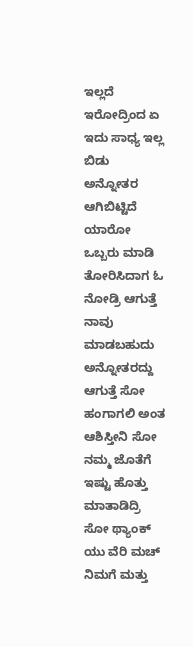ಇಲ್ಲದೆ ಇರೋದ್ರಿಂದ ಏ ಇದು ಸಾಧ್ಯ ಇಲ್ಲ ಬಿಡು ಅನ್ನೋತರ ಆಗಿಬಿಟ್ಟಿದೆ ಯಾರೋ ಒಬ್ಬರು ಮಾಡಿ ತೋರಿಸಿದಾಗ ಓ ನೋಡ್ರಿ ಆಗುತ್ತೆ ನಾವು ಮಾಡಬಹುದು ಅನ್ನೋತರದ್ದು ಆಗುತ್ತೆ ಸೋ ಹಂಗಾಗಲಿ ಅಂತ ಆಶಿಸ್ತೀನಿ ಸೋ ನಮ್ಮ ಜೊತೆಗೆ ಇಷ್ಟು ಹೊತ್ತು ಮಾತಾಡಿದ್ರಿ ಸೋ ಥ್ಯಾಂಕ್ ಯು ವೆರಿ ಮಚ್ ನಿಮಗೆ ಮತ್ತು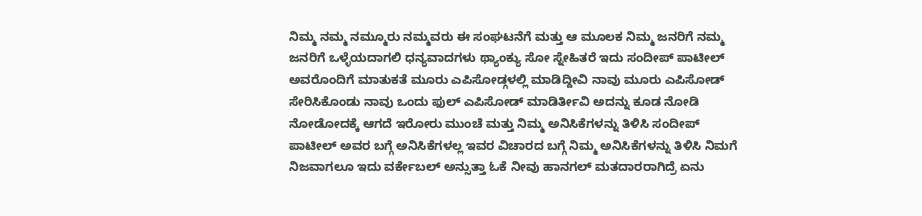ನಿಮ್ಮ ನಮ್ಮ ನಮ್ಮೂರು ನಮ್ಮವರು ಈ ಸಂಘಟನೆಗೆ ಮತ್ತು ಆ ಮೂಲಕ ನಿಮ್ಮ ಜನರಿಗೆ ನಮ್ಮ ಜನರಿಗೆ ಒಳ್ಳೆಯದಾಗಲಿ ಧನ್ಯವಾದಗಳು ಥ್ಯಾಂಕ್ಯು ಸೋ ಸ್ನೇಹಿತರೆ ಇದು ಸಂದೀಪ್ ಪಾಟೀಲ್ ಅವರೊಂದಿಗೆ ಮಾತುಕತೆ ಮೂರು ಎಪಿಸೋಡ್ಗಳಲ್ಲಿ ಮಾಡಿದ್ದೀವಿ ನಾವು ಮೂರು ಎಪಿಸೋಡ್ ಸೇರಿಸಿಕೊಂಡು ನಾವು ಒಂದು ಫುಲ್ ಎಪಿಸೋಡ್ ಮಾಡಿರ್ತೀವಿ ಅದನ್ನು ಕೂಡ ನೋಡಿ ನೋಡೋದಕ್ಕೆ ಆಗದೆ ಇರೋರು ಮುಂಚೆ ಮತ್ತು ನಿಮ್ಮ ಅನಿಸಿಕೆಗಳನ್ನು ತಿಳಿಸಿ ಸಂದೀಪ್ ಪಾಟೀಲ್ ಅವರ ಬಗ್ಗೆ ಅನಿಸಿಕೆಗಳಲ್ಲ ಇವರ ವಿಚಾರದ ಬಗ್ಗೆ ನಿಮ್ಮ ಅನಿಸಿಕೆಗಳನ್ನು ತಿಳಿಸಿ ನಿಮಗೆ ನಿಜವಾಗಲೂ ಇದು ವರ್ಕೇಬಲ್ ಅನ್ಸುತ್ತಾ ಓಕೆ ನೀವು ಹಾನಗಲ್ ಮತದಾರರಾಗಿದ್ರೆ ಏನು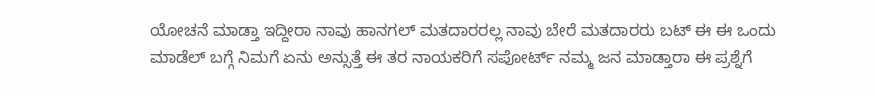ಯೋಚನೆ ಮಾಡ್ತಾ ಇದ್ದೀರಾ ನಾವು ಹಾನಗಲ್ ಮತದಾರರಲ್ಲ ನಾವು ಬೇರೆ ಮತದಾರರು ಬಟ್ ಈ ಈ ಒಂದು ಮಾಡೆಲ್ ಬಗ್ಗೆ ನಿಮಗೆ ಏನು ಅನ್ಸುತ್ತೆ ಈ ತರ ನಾಯಕರಿಗೆ ಸಪೋರ್ಟ್ ನಮ್ಮ ಜನ ಮಾಡ್ತಾರಾ ಈ ಪ್ರಶ್ನೆಗೆ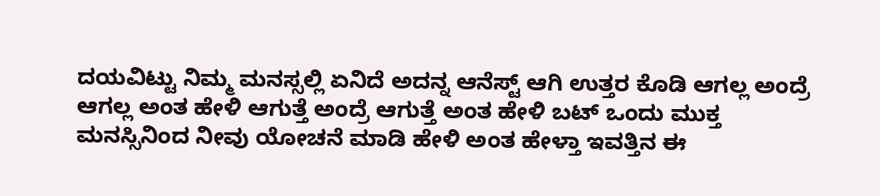ದಯವಿಟ್ಟು ನಿಮ್ಮ ಮನಸ್ಸಲ್ಲಿ ಏನಿದೆ ಅದನ್ನ ಆನೆಸ್ಟ್ ಆಗಿ ಉತ್ತರ ಕೊಡಿ ಆಗಲ್ಲ ಅಂದ್ರೆ ಆಗಲ್ಲ ಅಂತ ಹೇಳಿ ಆಗುತ್ತೆ ಅಂದ್ರೆ ಆಗುತ್ತೆ ಅಂತ ಹೇಳಿ ಬಟ್ ಒಂದು ಮುಕ್ತ ಮನಸ್ಸಿನಿಂದ ನೀವು ಯೋಚನೆ ಮಾಡಿ ಹೇಳಿ ಅಂತ ಹೇಳ್ತಾ ಇವತ್ತಿನ ಈ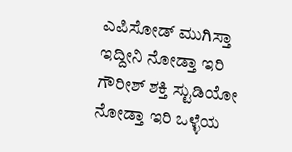ಎಪಿಸೋಡ್ ಮುಗಿಸ್ತಾ ಇದ್ದೀನಿ ನೋಡ್ತಾ ಇರಿ ಗೌರೀಶ್ ಶಕ್ತಿ ಸ್ಟುಡಿಯೋ ನೋಡ್ತಾ ಇರಿ ಒಳ್ಳೆಯ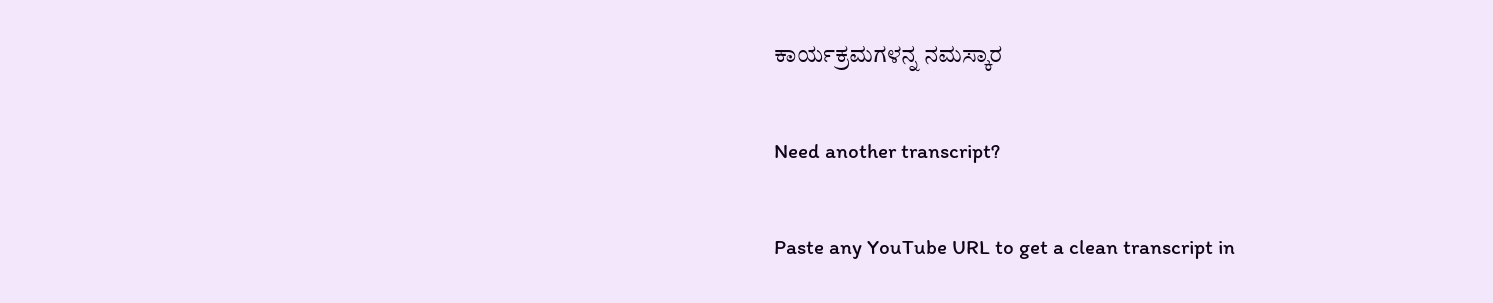ಕಾರ್ಯಕ್ರಮಗಳನ್ನ ನಮಸ್ಕಾರ

Need another transcript?

Paste any YouTube URL to get a clean transcript in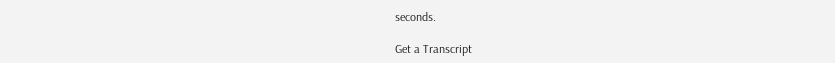seconds.

Get a Transcript